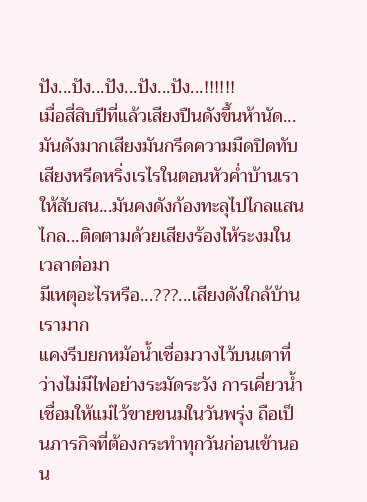ปัง...ปัง...ปัง...ปัง...ปัง...!!!!!!
เมื่อสี่สิบปีที่แล้วเสียงปืนดังขึ้นห้านัด...มันดังมากเสียงมันกรีดความมืดปิดทับเสียงหรีดหริ่งเรไรในตอนหัวค่ำบ้านเราให้สับสน...มันคงดังก้องทะลุไปไกลแสนไกล...ติดตามด้วยเสียงร้องไห้ระงมในเวลาต่อมา
มีเหตุอะไรหรือ...???...เสียงดังใกล้บ้านเรามาก
แคงรีบยกหม้อน้ำเชื่อมวางไว้บนเตาที่ว่างไม่มีไฟอย่างระมัดระวัง การเคี่ยวน้ำเชื่อมให้แม่ไว้ขายขนมในวันพรุ่ง ถือเป็นภารกิจที่ต้องกระทำทุกวันก่อนเข้านอน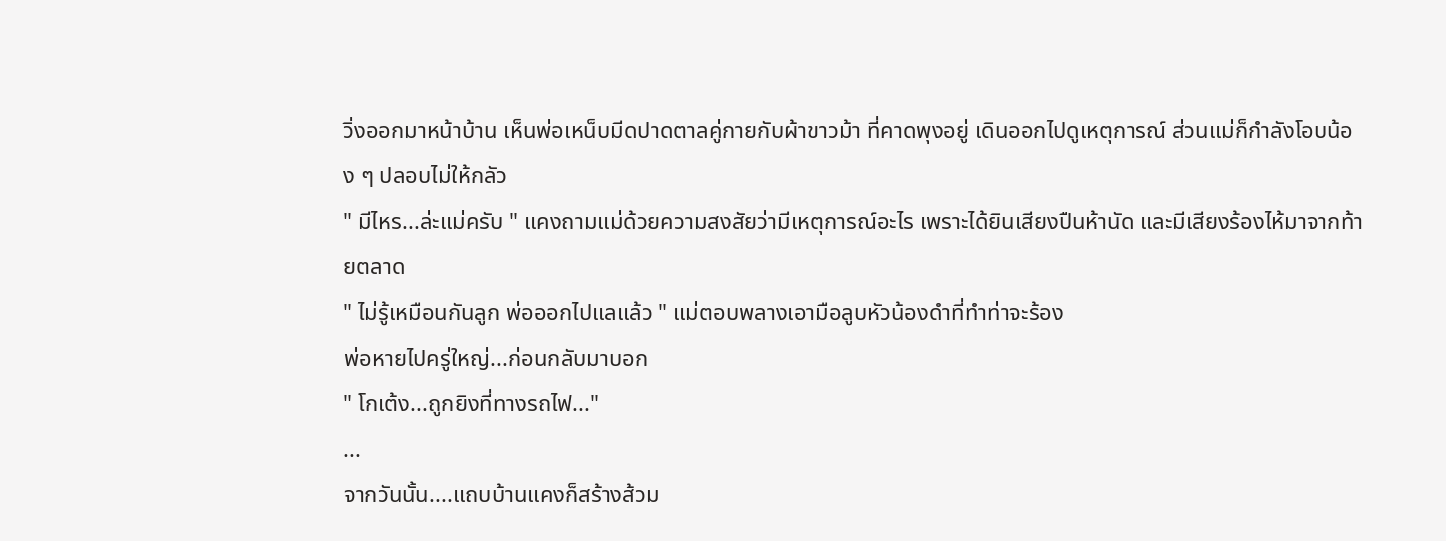วิ่งออกมาหน้าบ้าน เห็นพ่อเหน็บมีดปาดตาลคู่กายกับผ้าขาวม้า ที่คาดพุงอยู่ เดินออกไปดูเหตุการณ์ ส่วนแม่ก็กำลังโอบน้อง ๆ ปลอบไม่ให้กลัว
" มีไหร...ล่ะแม่ครับ " แคงถามแม่ด้วยความสงสัยว่ามีเหตุการณ์อะไร เพราะได้ยินเสียงปืนห้านัด และมีเสียงร้องไห้มาจากท้ายตลาด
" ไม่รู้เหมือนกันลูก พ่อออกไปแลแล้ว " แม่ตอบพลางเอามือลูบหัวน้องดำที่ทำท่าจะร้อง
พ่อหายไปครู่ใหญ่...ก่อนกลับมาบอก
" โกเต้ง...ถูกยิงที่ทางรถไฟ..."
...
จากวันนั้น....แถบบ้านแคงก็สร้างส้วม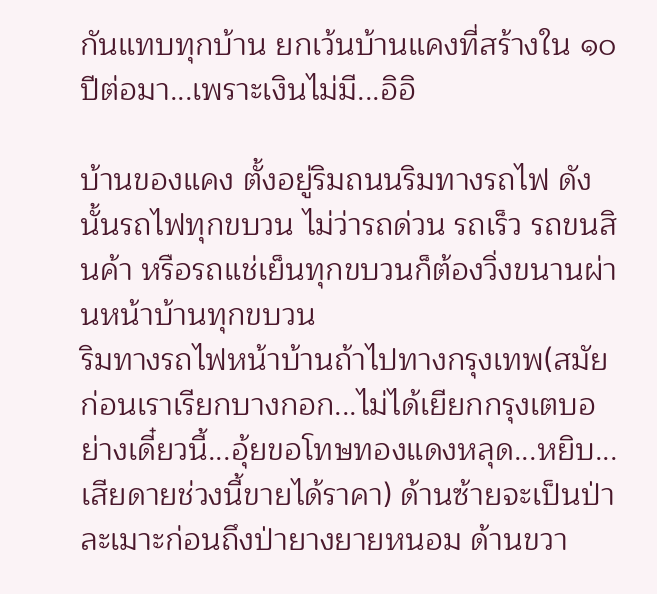กันแทบทุกบ้าน ยกเว้นบ้านแคงที่สร้างใน ๑๐ ปีต่อมา...เพราะเงินไม่มี...อิอิ

บ้านของแคง ตั้งอยู่ริมถนนริมทางรถไฟ ดังนั้นรถไฟทุกขบวน ไม่ว่ารถด่วน รถเร็ว รถขนสินค้า หรือรถแช่เย็นทุกขบวนก็ต้องวิ่งขนานผ่านหน้าบ้านทุกขบวน
ริมทางรถไฟหน้าบ้านถ้าไปทางกรุงเทพ(สมัยก่อนเราเรียกบางกอก...ไม่ได้เยียกกรุงเตบอย่างเดี๋ยวนี้...อุ้ยขอโทษทองแดงหลุด...หยิบ...เสียดายช่วงนี้ขายได้ราคา) ด้านซ้ายจะเป็นป่าละเมาะก่อนถึงป่ายางยายหนอม ด้านขวา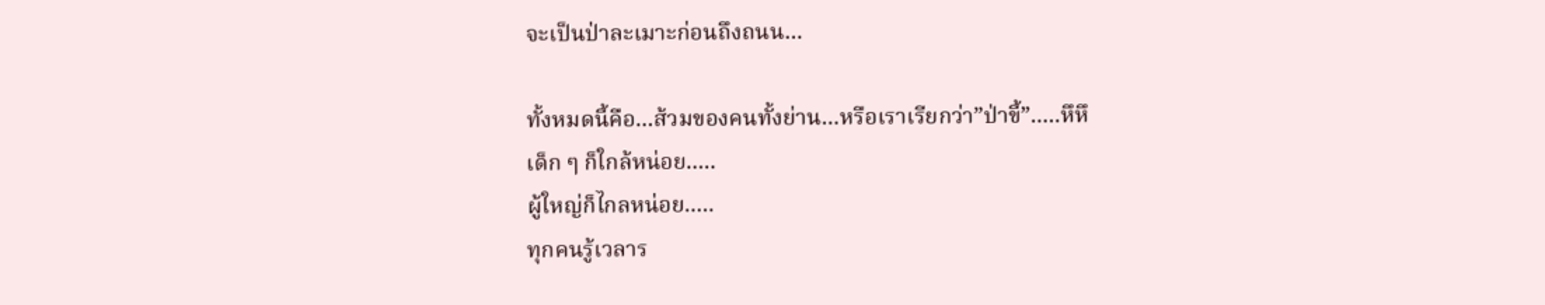จะเป็นป่าละเมาะก่อนถึงถนน...

ทั้งหมดนี้คือ...ส้วมของคนทั้งย่าน...หรือเราเรียกว่า”ป่าขี้”.....หึหึ
เด็ก ๆ ก็ใกล้หน่อย.....
ผู้ใหญ่ก็ไกลหน่อย.....
ทุกคนรู้เวลาร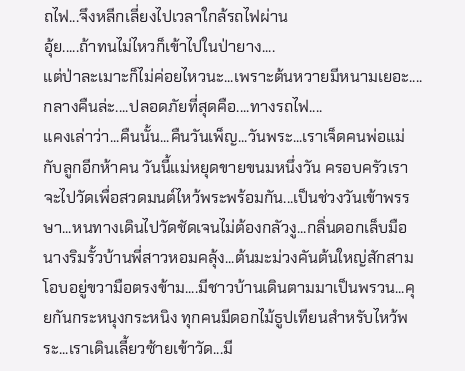ถไฟ...จึงหลีกเลี่ยงไปเวลาใกล้รถไฟผ่าน
อุ้ย.....ถ้าทนไม่ไหวก็เข้าไปในป่ายาง....
แต่ป่าละเมาะก็ไม่ค่อยไหวนะ...เพราะต้นหวายมีหนามเยอะ....
กลางคืนล่ะ....ปลอดภัยที่สุดคือ....ทางรถไฟ....
แคงเล่าว่า...คืนนั้น...คืนวันเพ็ญ...วันพระ...เราเจ็ดคนพ่อแม่กับลูกอีกห้าคน วันนี้แม่หยุดขายขนมหนึ่งวัน ครอบครัวเราจะไปวัดเพื่อสวดมนต์ไหว้พระพร้อมกัน...เป็นช่วงวันเข้าพรรษา...หนทางเดินไปวัดชัดเจนไม่ต้องกลัวงู...กลิ่นดอกเล็บมือนางริมรั้วบ้านพี่สาวหอมคลุ้ง...ต้นมะม่วงคันต้นใหญ่สักสามโอบอยู่ขวามือตรงข้าม....มีชาวบ้านเดินตามมาเป็นพรวน...คุยกันกระหนุงกระหนิง ทุกคนมีดอกไม้ธูปเทียนสำหรับไหว้พระ...เราเดินเลี้ยวซ้ายเข้าวัด...มี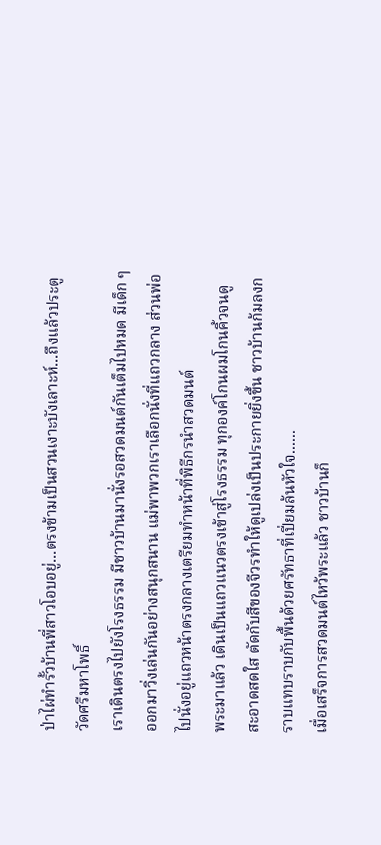ป่าไผ่ทำรั้วบ้านพี่สาวโอบอยู่...ตรงข้ามเป็นสวนเงาะบังเลาะห์...ถึงแล้วประตูวัดศรีมหาโพธิ์
เราเดินตรงไปยังโรงธรรม มีชาวบ้านมานั่งรอสวดมนต์กันเต็มไปหมด มีเด็ก ๆ ออกมาวิ่งเล่นกันอย่างสนุกสนาน แม่พาพวกเราเลือกนั่งที่แถวกลาง ส่วนพ่อไปนั่งอยู่แถวหน้าตรงกลางเตรียมทำหน้าที่พิธีกรนำสวดมนต์
พระมาแล้ว เดินเป็นแถวแนวตรงเข้าสู่โรงธรรม ทุกองค์โกนผมโกนคิ้วจนดูสะอาดสดใส ตัดกับสีของจีวรทำให้ดูเปล่งเป็นประกายยิ่งขึ้น ชาวบ้านก้มลงกราบแทบราบกับพื้นด้วยศรัทธาที่เปี่ยมล้นหัวใจ......
เมื่อเสร็จการสวดมนต์ไหว้พระแล้ว ชาวบ้านก็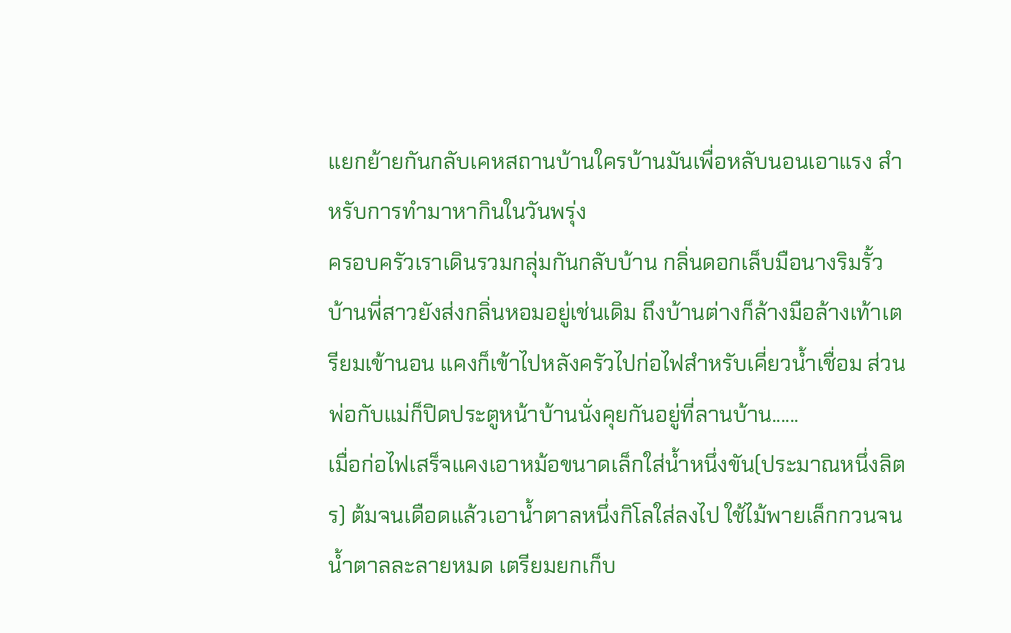แยกย้ายกันกลับเคหสถานบ้านใครบ้านมันเพื่อหลับนอนเอาแรง สำหรับการทำมาหากินในวันพรุ่ง
ครอบครัวเราเดินรวมกลุ่มกันกลับบ้าน กลิ่นดอกเล็บมือนางริมรั้วบ้านพี่สาวยังส่งกลิ่นหอมอยู่เช่นเดิม ถึงบ้านต่างก็ล้างมือล้างเท้าเตรียมเข้านอน แคงก็เข้าไปหลังครัวไปก่อไฟสำหรับเคี่ยวน้ำเชื่อม ส่วนพ่อกับแม่ก็ปิดประตูหน้าบ้านนั่งคุยกันอยู่ที่ลานบ้าน......
เมื่อก่อไฟเสร็จแคงเอาหม้อขนาดเล็กใส่น้ำหนึ่งขัน(ประมาณหนึ่งลิตร) ต้มจนเดือดแล้วเอาน้ำตาลหนึ่งกิโลใส่ลงไป ใช้ไม้พายเล็กกวนจนน้ำตาลละลายหมด เตรียมยกเก็บ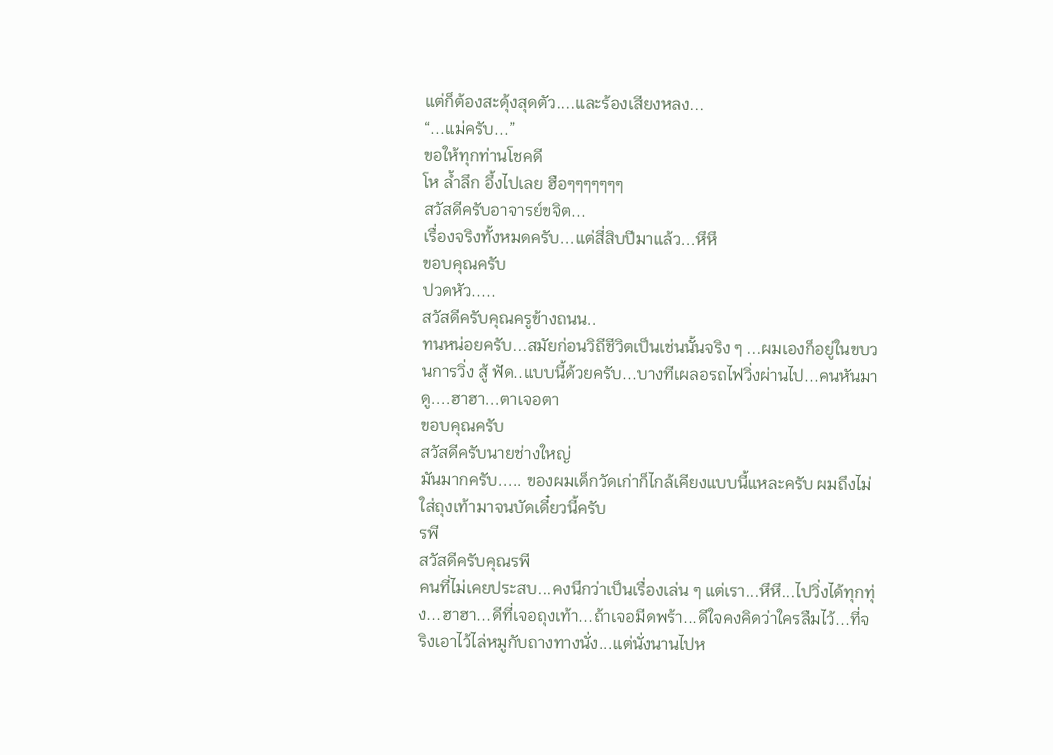แต่ก็ต้องสะดุ้งสุดตัว....และร้องเสียงหลง...
“...แม่ครับ...”
ขอให้ทุกท่านโชคดี
โห ล้ำลึก อึ้งไปเลย ฮือๆๆๆๆๆๆๆ
สวัสดีครับอาจารย์ขจิต...
เรื่องจริงทั้งหมดครับ...แต่สี่สิบปีมาแล้ว...หึหึ
ขอบคุณครับ
ปวดหัว.....
สวัสดีครับคุณครูข้างถนน..
ทนหน่อยครับ...สมัยก่อนวิถีชีวิตเป็นเช่นนั้นจริง ๆ ...ผมเองก็อยู่ในขบวนการวิ่ง สู้ ฟัด..แบบนี้ด้วยครับ...บางทีเผลอรถไฟวิ่งผ่านไป...คนหันมาดู....ฮาฮา...ตาเจอตา
ขอบคุณครับ
สวัสดีครับนายช่างใหญ่
มันมากครับ..... ของผมเด็กวัดเก่าก็ไกล้เคียงแบบนี้แหละครับ ผมถึงไม่ใส่ถุงเท้ามาจนบัดเดี๋ยวนี้ครับ
รพี
สวัสดีครับคุณรพี
คนที่ไม่เคยประสบ...คงนึกว่าเป็นเรื่องเล่น ๆ แต่เรา...หึหึ...ไปวิ่งได้ทุกทุ่ง...ฮาฮา...ดีที่เจอถุงเท้า...ถ้าเจอมีดพร้า...ดีใจคงคิดว่าใครลืมไว้...ที่จริงเอาไว้ไล่หมูกับถางทางนั่ง...แต่นั่งนานไปห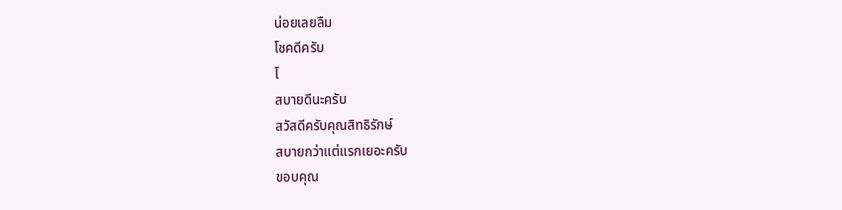น่อยเลยลืม
โชคดีครับ
โ
สบายดีนะครับ
สวัสดีครับคุณสิทธิรักษ์
สบายกว่าแต่แรกเยอะครับ
ขอบคุณ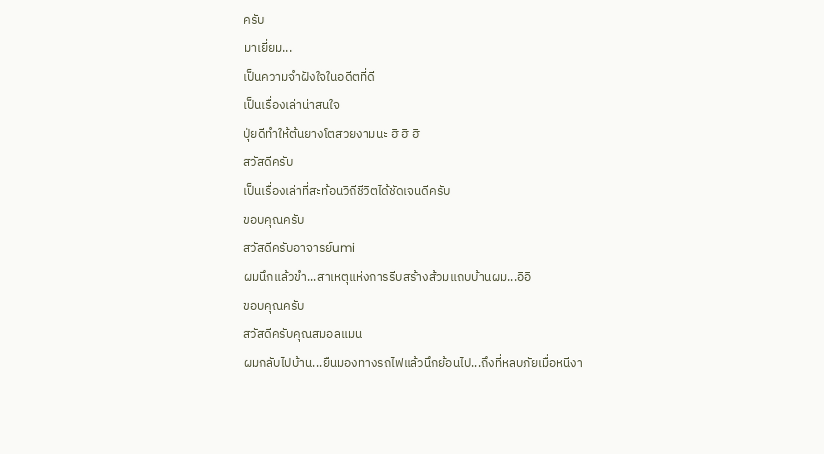ครับ
มาเยี่ยม...
เป็นความจำฝังใจในอดีตที่ดี
เป็นเรื่องเล่าน่าสนใจ
ปุ่ยดีทำให้ต้นยางโตสวยงามนะ ฮิ ฮิ ฮิ
สวัสดีครับ
เป็นเรื่องเล่าที่สะท้อนวิถีชีวิตได้ชัดเจนดีครับ
ขอบคุณครับ
สวัสดีครับอาจารย์umi
ผมนึกแล้วขำ...สาเหตุแห่งการรีบสร้างส้วมแถบบ้านผม...อิอิ
ขอบคุณครับ
สวัสดีครับคุณสมอลแมน
ผมกลับไปบ้าน...ยืนมองทางรถไฟแล้วนึกย้อนไป...ถึงที่หลบภัยเมื่อหนีงา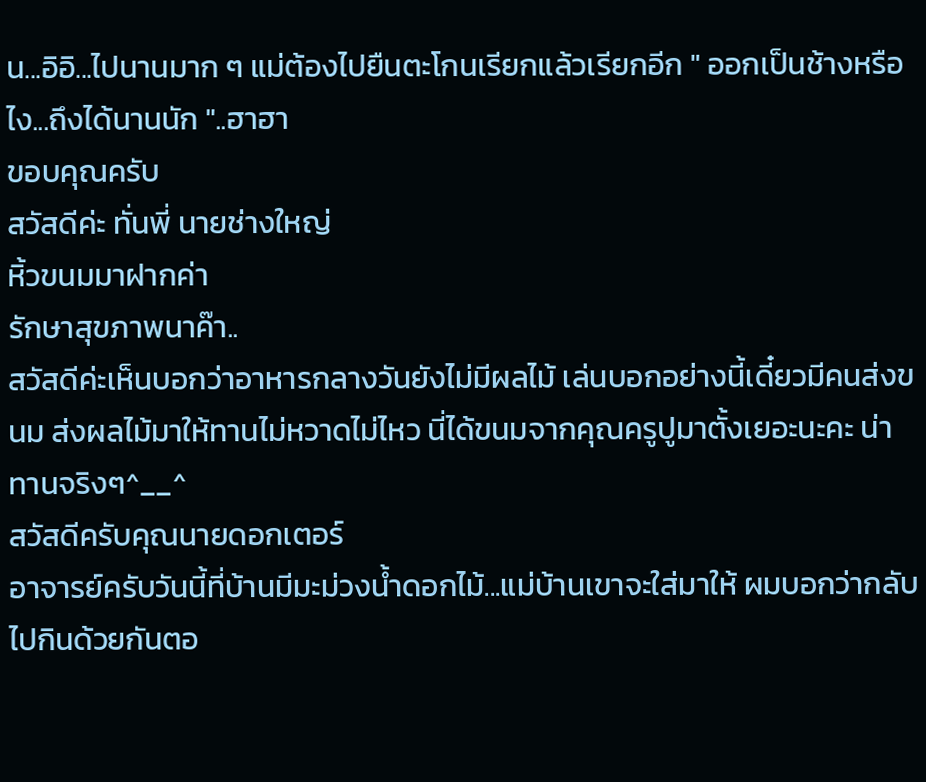น...อิอิ...ไปนานมาก ๆ แม่ต้องไปยืนตะโกนเรียกแล้วเรียกอีก " ออกเป็นช้างหรือไง...ถึงได้นานนัก "..ฮาฮา
ขอบคุณครับ
สวัสดีค่ะ ทั่นพี่ นายช่างใหญ่
หิ้วขนมมาฝากค่า
รักษาสุขภาพนาค๊า..
สวัสดีค่ะเห็นบอกว่าอาหารกลางวันยังไม่มีผลไม้ เล่นบอกอย่างนี้เดี๋ยวมีคนส่งขนม ส่งผลไม้มาให้ทานไม่หวาดไม่ไหว นี่ได้ขนมจากคุณครูปูมาตั้งเยอะนะคะ น่าทานจริงๆ^__^
สวัสดีครับคุณนายดอกเตอร์
อาจารย์ครับวันนี้ที่บ้านมีมะม่วงน้ำดอกไม้...แม่บ้านเขาจะใส่มาให้ ผมบอกว่ากลับไปกินด้วยกันตอ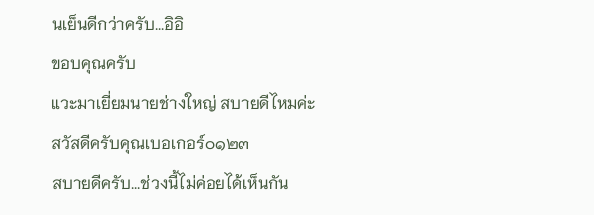นเย็นดีกว่าครับ...อิอิ
ขอบคุณครับ
แวะมาเยี่ยมนายช่างใหญ่ สบายดีไหมค่ะ
สวัสดีครับคุณเบอเกอร์๐๑๒๓
สบายดีครับ...ช่วงนี้ไม่ค่อยได้เห็นกัน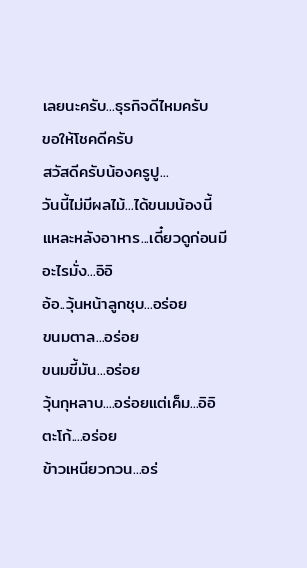เลยนะครับ...ธุรกิจดีไหมครับ
ขอให้โชคดีครับ
สวัสดีครับน้องครูปู...
วันนี้ไม่มีผลไม้...ได้ขนมน้องนี้แหละหลังอาหาร...เดี๋ยวดูก่อนมีอะไรมั่ง...อิอิ
อ้อ..วุ้นหน้าลูกชุบ...อร่อย
ขนมตาล...อร่อย
ขนมขี้มัน...อร่อย
วุ้นกุหลาบ....อร่อยแต่เค็ม...อิอิ
ตะโก้....อร่อย
ข้าวเหนียวกวน...อร่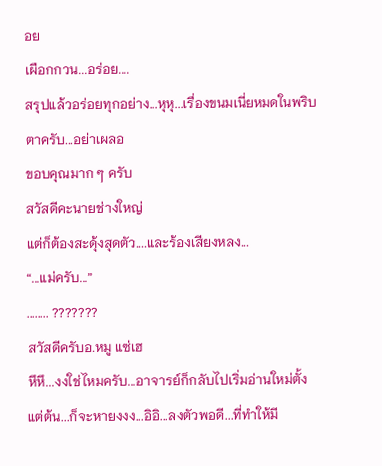อย
เผือกกวน...อร่อย....
สรุปแล้วอร่อยทุกอย่าง...หุหุ...เรื่องขนมเนี่ยหมดในพริบตาครับ...อย่าเผลอ
ขอบคุณมาก ๆ ครับ
สวัสดีคะนายช่างใหญ่
แต่ก็ต้องสะดุ้งสุดตัว....และร้องเสียงหลง...
“...แม่ครับ...”
........ ???????
สวัสดีครับอ.หมู แซ่เฮ
หึหึ...งงใช่ไหมครับ...อาจารย์ก็กลับไปเริ่มอ่านใหม่ตั้งแต่ต้น...ก็จะหายงงง...อิอิ...ลงตัวพอดี...ที่ทำให้มี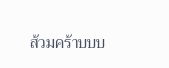ส้วมคร้าบบบ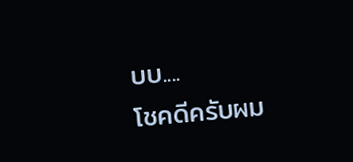บบ....
โชคดีครับผม